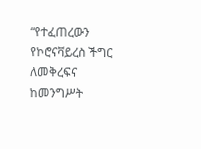“የተፈጠረውን የኮሮናቫይረስ ችግር ለመቅረፍና ከመንግሥት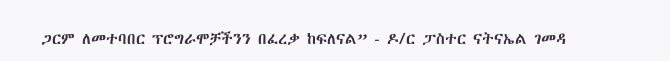ጋርም ለመተባበር ፕሮግራሞቻችንን በፈረቃ ከፍለናል” - ዶ/ር ፓስተር ናትናኤል ገመዳ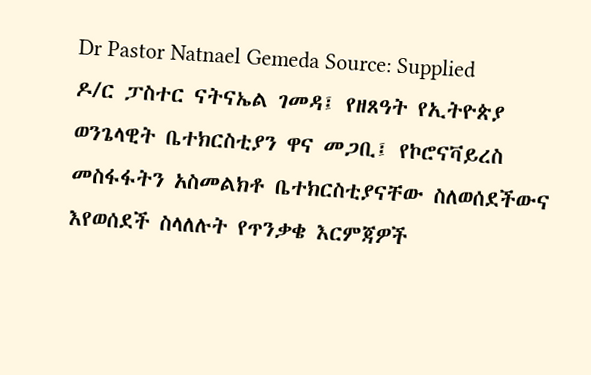Dr Pastor Natnael Gemeda Source: Supplied
ዶ/ር ፓስተር ናትናኤል ገመዳ፤ የዘጸዓት የኢትዮጵያ ወንጌላዊት ቤተክርስቲያን ዋና መጋቢ፤ የኮሮናቫይረስ መስፋፋትን አስመልክቶ ቤተክርስቲያናቸው ስለወሰደችውና እየወሰደች ስላለሉት የጥንቃቄ እርምጃዎች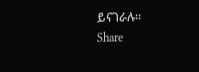ይናገራሉ።
Share